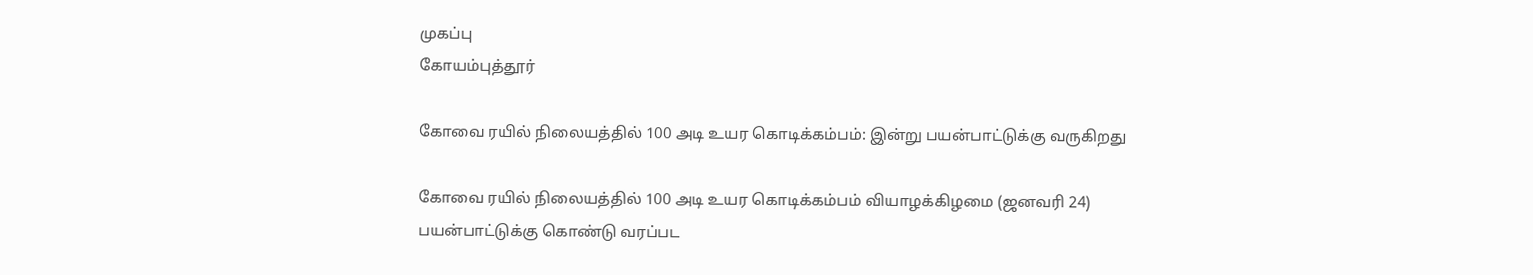முகப்பு
கோயம்புத்தூர்

கோவை ரயில் நிலையத்தில் 100 அடி உயர கொடிக்கம்பம்: இன்று பயன்பாட்டுக்கு வருகிறது

கோவை ரயில் நிலையத்தில் 100 அடி உயர கொடிக்கம்பம் வியாழக்கிழமை (ஜனவரி 24) பயன்பாட்டுக்கு கொண்டு வரப்பட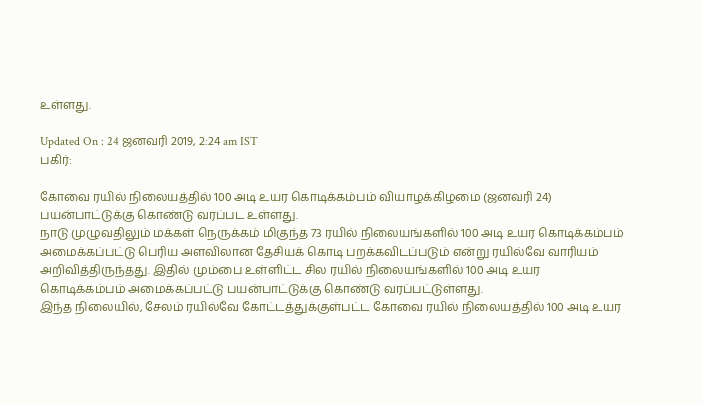உள்ளது.

Updated On : 24 ஜனவரி 2019, 2:24 am IST
பகிர்:

கோவை ரயில் நிலையத்தில் 100 அடி உயர கொடிக்கம்பம் வியாழக்கிழமை (ஜனவரி 24) பயன்பாட்டுக்கு கொண்டு வரப்பட உள்ளது.
நாடு முழுவதிலும் மக்கள் நெருக்கம் மிகுந்த 73 ரயில் நிலையங்களில் 100 அடி உயர கொடிக்கம்பம் அமைக்கப்பட்டு பெரிய அளவிலான தேசியக் கொடி பறக்கவிடப்படும் என்று ரயில்வே வாரியம் அறிவித்திருந்தது. இதில் மும்பை உள்ளிட்ட சில ரயில் நிலையங்களில் 100 அடி உயர கொடிக்கம்பம் அமைக்கப்பட்டு பயன்பாட்டுக்கு கொண்டு வரப்பட்டுள்ளது.
இந்த நிலையில், சேலம் ரயில்வே கோட்டத்துக்குள்பட்ட கோவை ரயில் நிலையத்தில் 100 அடி உயர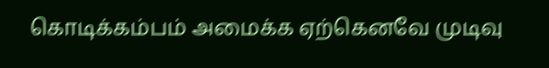கொடிக்கம்பம் அமைக்க ஏற்கெனவே முடிவு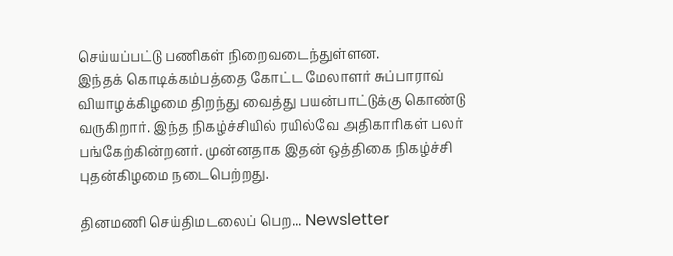செய்யப்பட்டு பணிகள் நிறைவடைந்துள்ளன.
இந்தக் கொடிக்கம்பத்தை கோட்ட மேலாளர் சுப்பாராவ் வியாழக்கிழமை திறந்து வைத்து பயன்பாட்டுக்கு கொண்டு வருகிறார். இந்த நிகழ்ச்சியில் ரயில்வே அதிகாரிகள் பலர் பங்கேற்கின்றனர். முன்னதாக இதன் ஒத்திகை நிகழ்ச்சி புதன்கிழமை நடைபெற்றது.

தினமணி செய்திமடலைப் பெற... Newsletter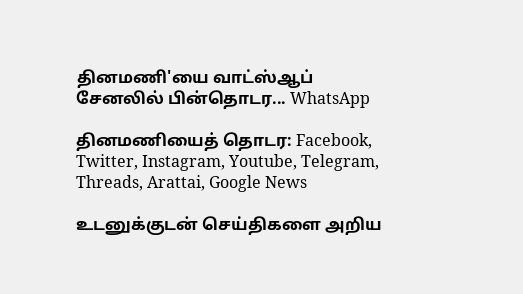தினமணி'யை வாட்ஸ்ஆப் சேனலில் பின்தொடர... WhatsApp

தினமணியைத் தொடர: Facebook, Twitter, Instagram, Youtube, Telegram, Threads, Arattai, Google News

உடனுக்குடன் செய்திகளை அறிய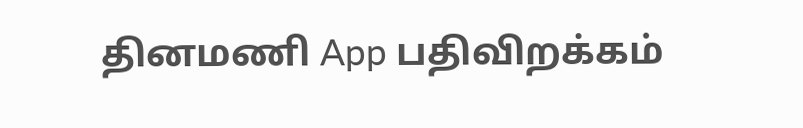தினமணி App பதிவிறக்கம்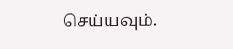செய்யவும்.